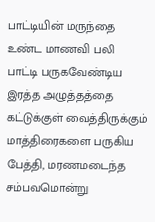பாட்டியின் மருந்தை உண்ட மாணவி பலி
பாட்டி பருகவேண்டிய இரத்த அழுத்தத்தை கட்டுக்குள் வைத்திருக்கும் மாத்திரைகளை பருகிய பேத்தி, மரணமடைந்த சம்பவமொன்று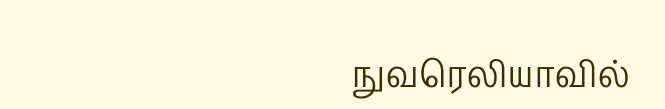நுவரெலியாவில்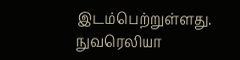இடம்பெற்றுள்ளது.
நுவரெலியா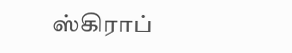ஸ்கிராப்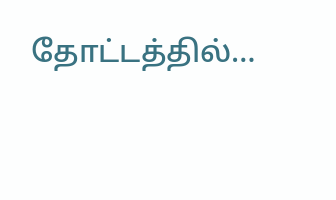தோட்டத்தில்…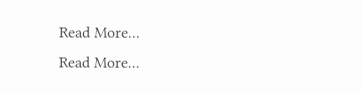Read More...
Read More...